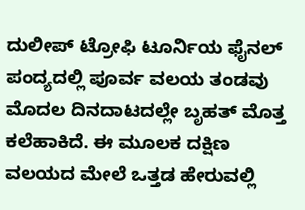ದುಲೀಪ್ ಟ್ರೋಫಿ ಟೂರ್ನಿಯ ಫೈನಲ್ ಪಂದ್ಯದಲ್ಲಿ ಪೂರ್ವ ವಲಯ ತಂಡವು ಮೊದಲ ದಿನದಾಟದಲ್ಲೇ ಬೃಹತ್ ಮೊತ್ತ ಕಲೆಹಾಕಿದೆ. ಈ ಮೂಲಕ ದಕ್ಷಿಣ ವಲಯದ ಮೇಲೆ ಒತ್ತಡ ಹೇರುವಲ್ಲಿ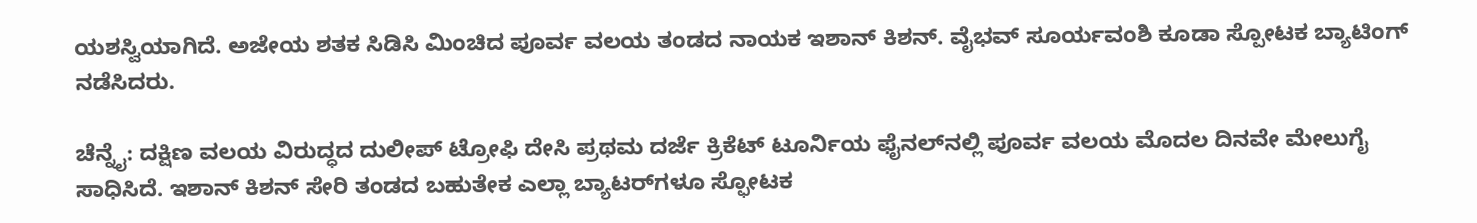ಯಶಸ್ವಿಯಾಗಿದೆ. ಅಜೇಯ ಶತಕ ಸಿಡಿಸಿ ಮಿಂಚಿದ ಪೂರ್ವ ವಲಯ ತಂಡದ ನಾಯಕ ಇಶಾನ್ ಕಿಶನ್. ವೈಭವ್ ಸೂರ್ಯವಂಶಿ ಕೂಡಾ ಸ್ಪೋಟಕ ಬ್ಯಾಟಿಂಗ್ ನಡೆಸಿದರು.

ಚೆನ್ನೈ: ದಕ್ಷಿಣ ವಲಯ ವಿರುದ್ಧದ ದುಲೀಪ್‌ ಟ್ರೋಫಿ ದೇಸಿ ಪ್ರಥಮ ದರ್ಜೆ ಕ್ರಿಕೆಟ್‌ ಟೂರ್ನಿಯ ಫೈನಲ್‌ನಲ್ಲಿ ಪೂರ್ವ ವಲಯ ಮೊದಲ ದಿನವೇ ಮೇಲುಗೈ ಸಾಧಿಸಿದೆ. ಇಶಾನ್‌ ಕಿಶನ್‌ ಸೇರಿ ತಂಡದ ಬಹುತೇಕ ಎಲ್ಲಾ ಬ್ಯಾಟರ್‌ಗಳೂ ಸ್ಫೋಟಕ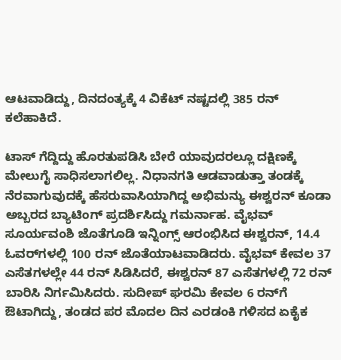ಆಟವಾಡಿದ್ದು, ದಿನದಂತ್ಯಕ್ಕೆ 4 ವಿಕೆಟ್‌ ನಷ್ಟದಲ್ಲಿ 385 ರನ್‌ ಕಲೆಹಾಕಿದೆ.

ಟಾಸ್‌ ಗೆದ್ದಿದ್ದು ಹೊರತುಪಡಿಸಿ ಬೇರೆ ಯಾವುದರಲ್ಲೂ ದಕ್ಷಿಣಕ್ಕೆ ಮೇಲುಗೈ ಸಾಧಿಸಲಾಗಲಿಲ್ಲ. ನಿಧಾನಗತಿ ಆಡವಾಡುತ್ತಾ ತಂಡಕ್ಕೆ ನೆರವಾಗುವುದಕ್ಕೆ ಹೆಸರುವಾಸಿಯಾಗಿದ್ದ ಅಭಿಮನ್ಯು ಈಶ್ವರನ್‌ ಕೂಡಾ ಅಬ್ಬರದ ಬ್ಯಾಟಿಂಗ್‌ ಪ್ರದರ್ಶಿಸಿದ್ದು ಗಮರ್ನಾಹ. ವೈಭವ್‌ ಸೂರ್ಯವಂಶಿ ಜೊತೆಗೂಡಿ ಇನ್ನಿಂಗ್ಸ್‌ ಆರಂಭಿಸಿದ ಈಶ್ವರನ್‌, 14.4 ಓವರ್‌ಗಳಲ್ಲಿ 100 ರನ್‌ ಜೊತೆಯಾಟವಾಡಿದರು. ವೈಭವ್‌ ಕೇವಲ 37 ಎಸೆತಗಳಲ್ಲೇ 44 ರನ್‌ ಸಿಡಿಸಿದರೆ, ಈಶ್ವರನ್‌ 87 ಎಸೆತಗಳಲ್ಲಿ 72 ರನ್‌ ಬಾರಿಸಿ ನಿರ್ಗಮಿಸಿದರು. ಸುದೀಪ್‌ ಘರಮಿ ಕೇವಲ 6 ರನ್‌ಗೆ ಔಟಾಗಿದ್ದು, ತಂಡದ ಪರ ಮೊದಲ ದಿನ ಎರಡಂಕಿ ಗಳಿಸದ ಏಕೈಕ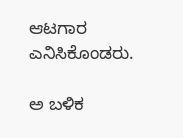ಆಟಗಾರ ಎನಿಸಿಕೊಂಡರು.

ಅ ಬಳಿಕ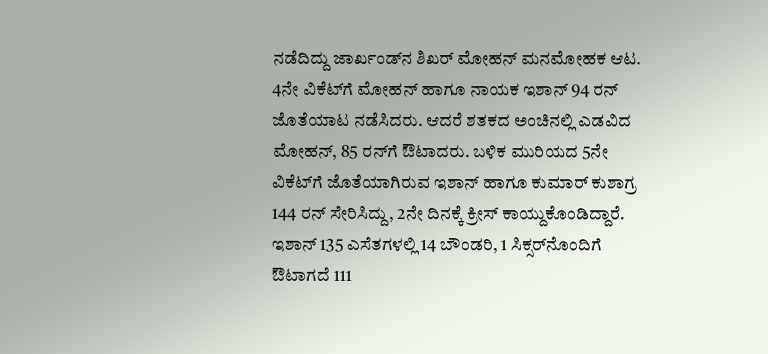ನಡೆದಿದ್ದು ಜಾರ್ಖಂಡ್‌ನ ಶಿಖರ್‌ ಮೋಹನ್‌ ಮನಮೋಹಕ ಆಟ. 4ನೇ ವಿಕೆಟ್‌ಗೆ ಮೋಹನ್‌ ಹಾಗೂ ನಾಯಕ ಇಶಾನ್‌ 94 ರನ್‌ ಜೊತೆಯಾಟ ನಡೆಸಿದರು. ಆದರೆ ಶತಕದ ಅಂಚಿನಲ್ಲಿ ಎಡವಿದ ಮೋಹನ್‌, 85 ರನ್‌ಗೆ ಔಟಾದರು. ಬಳಿಕ ಮುರಿಯದ 5ನೇ ವಿಕೆಟ್‌ಗೆ ಜೊತೆಯಾಗಿರುವ ಇಶಾನ್‌ ಹಾಗೂ ಕುಮಾರ್‌ ಕುಶಾಗ್ರ 144 ರನ್‌ ಸೇರಿಸಿದ್ದು, 2ನೇ ದಿನಕ್ಕೆ ಕ್ರೀಸ್‌ ಕಾಯ್ದುಕೊಂಡಿದ್ದಾರೆ. ಇಶಾನ್‌ 135 ಎಸೆತಗಳಲ್ಲಿ 14 ಬೌಂಡರಿ, 1 ಸಿಕ್ಸರ್‌ನೊಂದಿಗೆ ಔಟಾಗದೆ 111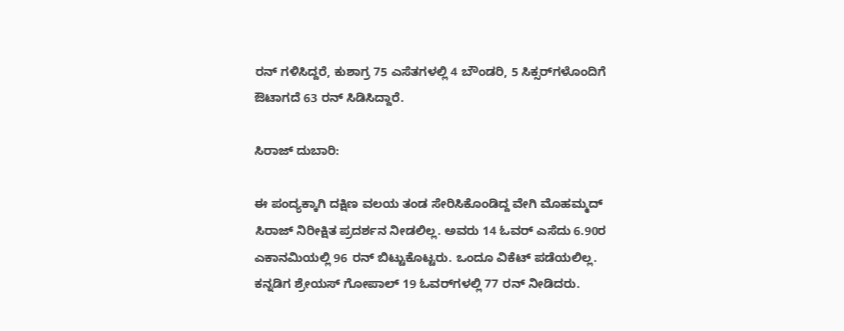ರನ್‌ ಗಳಿಸಿದ್ದರೆ, ಕುಶಾಗ್ರ 75 ಎಸೆತಗಳಲ್ಲಿ 4 ಬೌಂಡರಿ, 5 ಸಿಕ್ಸರ್‌ಗಳೊಂದಿಗೆ ಔಟಾಗದೆ 63 ರನ್‌ ಸಿಡಿಸಿದ್ದಾರೆ.

ಸಿರಾಜ್‌ ದುಬಾರಿ:

ಈ ಪಂದ್ಯಕ್ಕಾಗಿ ದಕ್ಷಿಣ ವಲಯ ತಂಡ ಸೇರಿಸಿಕೊಂಡಿದ್ದ ವೇಗಿ ಮೊಹಮ್ಮದ್‌ ಸಿರಾಜ್‌ ನಿರೀಕ್ಷಿತ ಪ್ರದರ್ಶನ ನೀಡಲಿಲ್ಲ. ಅವರು 14 ಓವರ್‌ ಎಸೆದು 6.90ರ ಎಕಾನಮಿಯಲ್ಲಿ 96 ರನ್‌ ಬಿಟ್ಟುಕೊಟ್ಟರು. ಒಂದೂ ವಿಕೆಟ್‌ ಪಡೆಯಲಿಲ್ಲ. ಕನ್ನಡಿಗ ಶ್ರೇಯಸ್‌ ಗೋಪಾಲ್‌ 19 ಓವರ್‌ಗಳಲ್ಲಿ 77 ರನ್‌ ನೀಡಿದರು.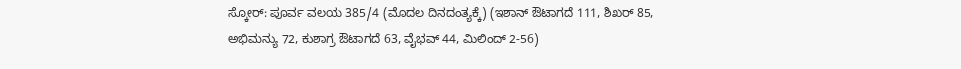ಸ್ಕೋರ್‌: ಪೂರ್ವ ವಲಯ 385/4 (ಮೊದಲ ದಿನದಂತ್ಯಕ್ಕೆ) (ಇಶಾನ್‌ ಔಟಾಗದೆ 111, ಶಿಖರ್‌ 85, ಅಭಿಮನ್ಯು 72, ಕುಶಾಗ್ರ ಔಟಾಗದೆ 63, ವೈಭವ್‌ 44, ಮಿಲಿಂದ್‌ 2-56)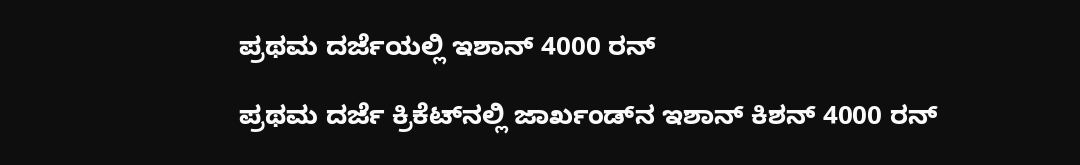ಪ್ರಥಮ ದರ್ಜೆಯಲ್ಲಿ ಇಶಾನ್‌ 4000 ರನ್‌

ಪ್ರಥಮ ದರ್ಜೆ ಕ್ರಿಕೆಟ್‌ನಲ್ಲಿ ಜಾರ್ಖಂಡ್‌ನ ಇಶಾನ್‌ ಕಿಶನ್‌ 4000 ರನ್‌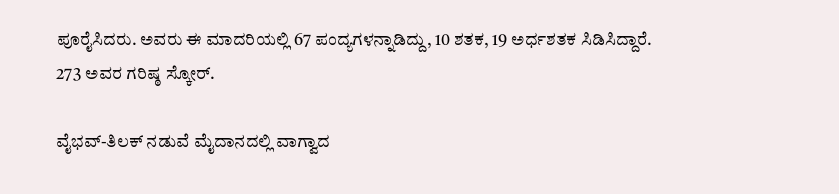ಪೂರೈಸಿದರು. ಅವರು ಈ ಮಾದರಿಯಲ್ಲಿ 67 ಪಂದ್ಯಗಳನ್ನಾಡಿದ್ದು, 10 ಶತಕ, 19 ಅರ್ಧಶತಕ ಸಿಡಿಸಿದ್ದಾರೆ. 273 ಅವರ ಗರಿಷ್ಠ ಸ್ಕೋರ್‌.

ವೈಭವ್‌-ತಿಲಕ್‌ ನಡುವೆ ಮೈದಾನದಲ್ಲಿ ವಾಗ್ವಾದ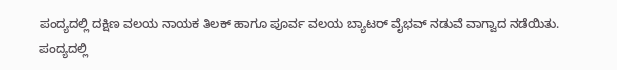ಪಂದ್ಯದಲ್ಲಿ ದಕ್ಷಿಣ ವಲಯ ನಾಯಕ ತಿಲಕ್‌ ಹಾಗೂ ಪೂರ್ವ ವಲಯ ಬ್ಯಾಟರ್‌ ವೈಭವ್‌ ನಡುವೆ ವಾಗ್ವಾದ ನಡೆಯಿತು. ಪಂದ್ಯದಲ್ಲಿ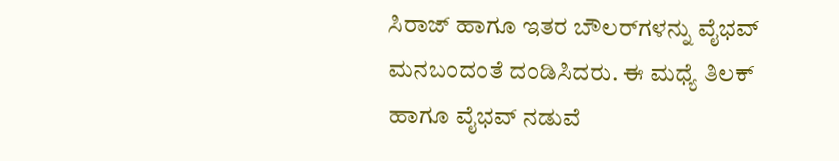ಸಿರಾಜ್‌ ಹಾಗೂ ಇತರ ಬೌಲರ್‌ಗಳನ್ನು ವೈಭವ್‌ ಮನಬಂದಂತೆ ದಂಡಿಸಿದರು. ಈ ಮಧ್ಯೆ ತಿಲಕ್‌ ಹಾಗೂ ವೈಭವ್‌ ನಡುವೆ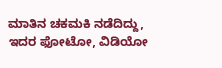ಮಾತಿನ ಚಕಮಕಿ ನಡೆದಿದ್ದು, ಇದರ ಫೋಟೋ, ವಿಡಿಯೋ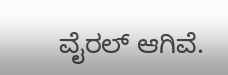ವೈರಲ್‌ ಆಗಿವೆ.